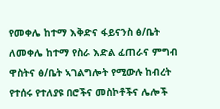የመቀሌ ከተማ እቅድና ፋይናንስ ፅ/ቤት ለመቀሌ ከተማ የስራ እድል ፈጠራና ምግብ ዋስትና ፅ/ቤት ኣገልግሎት የሚውሉ ከብረት የተሰሩ የተለያዩ በሮችና መስኮቶችና ሌሎች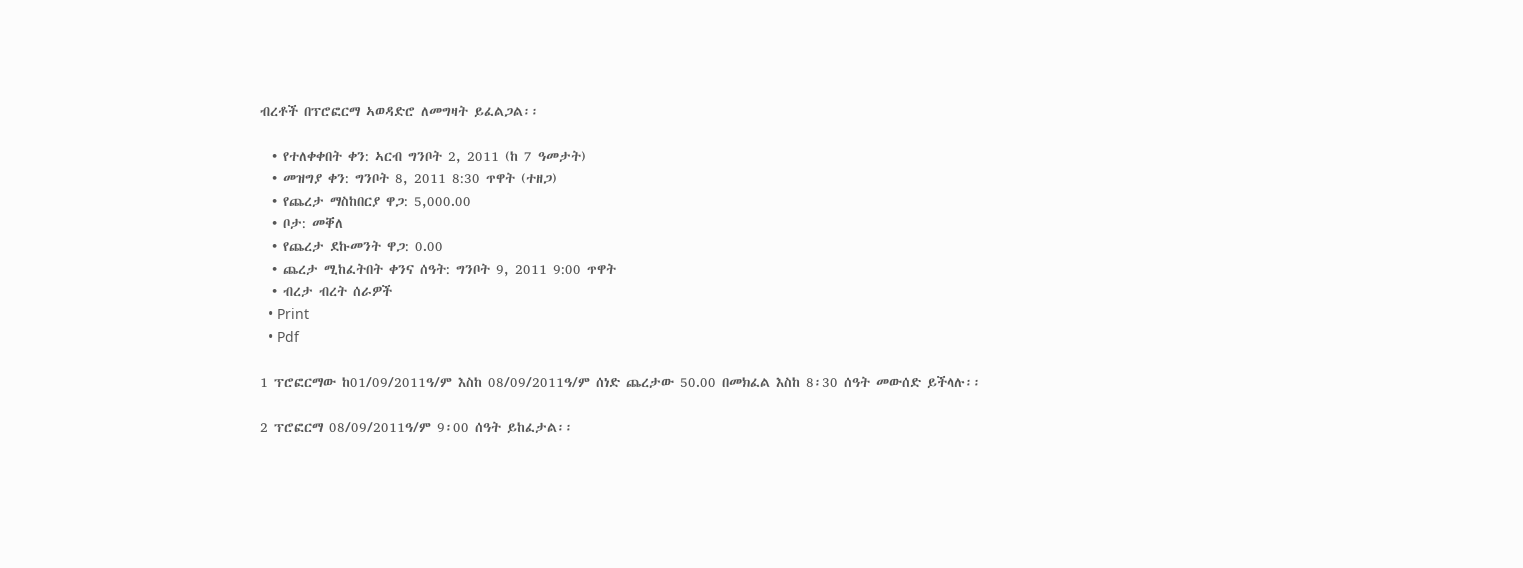ብረቶች በፕሮፎርማ ኣወዳድሮ ለመግዛት ይፈልጋል፡፡

  • የተለቀቀበት ቀን: ኣርብ ግንቦት 2, 2011 (ከ 7 ዓመታት)
  • መዝግያ ቀን: ግንቦት 8, 2011 8:30 ጥዋት (ተዘጋ)
  • የጨረታ ማስከበርያ ዋጋ: 5,000.00
  • ቦታ: መቐለ
  • የጨረታ ደኩመንት ዋጋ: 0.00
  • ጨረታ ሚከፈትበት ቀንና ሰዓት: ግንቦት 9, 2011 9:00 ጥዋት
  • ብረታ ብረት ሰራዎች
  • Print
  • Pdf

1 ፕሮፎርማው ከ01/09/2011ዓ/ም እስከ 08/09/2011ዓ/ም ሰነድ ጨረታው 50.00 በመክፈል እስከ 8፡30 ሰዓት መውሰድ ይችላሉ፡፡

2 ፕሮፎርማ 08/09/2011ዓ/ም 9፡00 ሰዓት ይከፈታል፡፡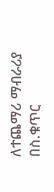ለተጨማሪ ማብራሪያ በስ.ቁጥር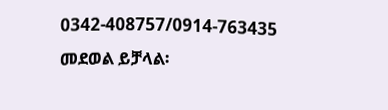0342-408757/0914-763435 መደወል ይቻላል፡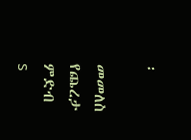፡

መመለስ
የጨረታ ምድብ
s